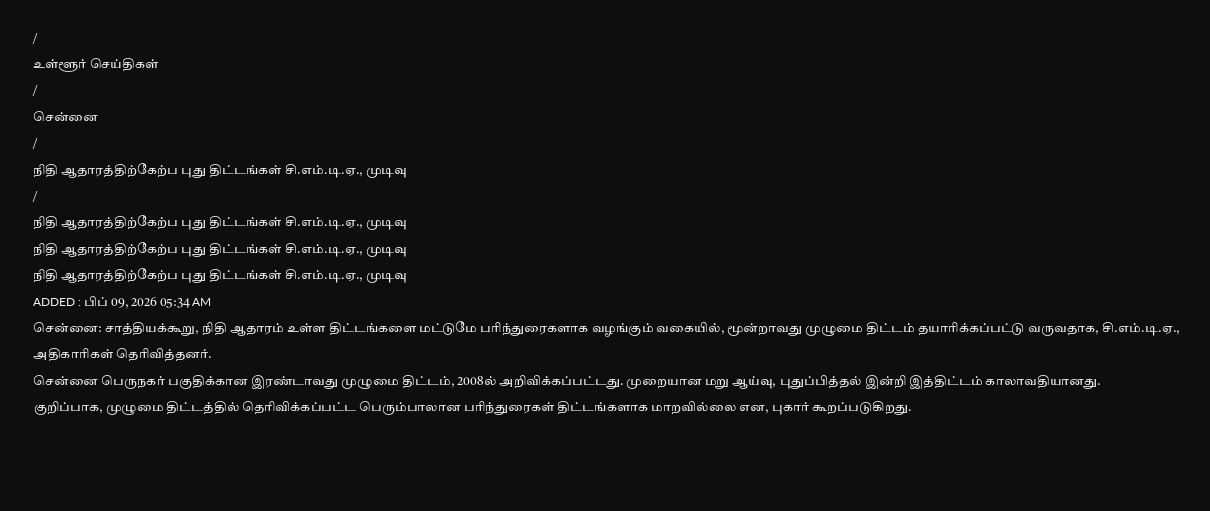/
உள்ளூர் செய்திகள்
/
சென்னை
/
நிதி ஆதாரத்திற்கேற்ப புது திட்டங்கள் சி.எம்.டி.ஏ., முடிவு
/
நிதி ஆதாரத்திற்கேற்ப புது திட்டங்கள் சி.எம்.டி.ஏ., முடிவு
நிதி ஆதாரத்திற்கேற்ப புது திட்டங்கள் சி.எம்.டி.ஏ., முடிவு
நிதி ஆதாரத்திற்கேற்ப புது திட்டங்கள் சி.எம்.டி.ஏ., முடிவு
ADDED : பிப் 09, 2026 05:34 AM
சென்னை: சாத்தியக்கூறு, நிதி ஆதாரம் உள்ள திட்டங்களை மட்டுமே பரிந்துரைகளாக வழங்கும் வகையில், மூன்றாவது முழுமை திட்டம் தயாரிக்கப்பட்டு வருவதாக, சி.எம்.டி.ஏ., அதிகாரிகள் தெரிவித்தனர்.
சென்னை பெருநகர் பகுதிக்கான இரண்டாவது முழுமை திட்டம், 2008ல் அறிவிக்கப்பட்டது. முறையான மறு ஆய்வு, புதுப்பித்தல் இன்றி இத்திட்டம் காலாவதியானது.
குறிப்பாக, முழுமை திட்டத்தில் தெரிவிக்கப்பட்ட பெரும்பாலான பரிந்துரைகள் திட்டங்களாக மாறவில்லை என, புகார் கூறப்படுகிறது.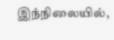இந்நிலையில்,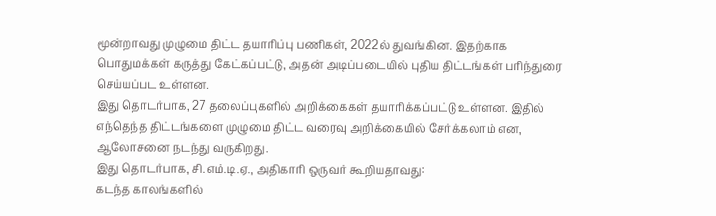மூன்றாவது முழுமை திட்ட தயாரிப்பு பணிகள், 2022ல் துவங்கின. இதற்காக பொதுமக்கள் கருத்து கேட்கப்பட்டு, அதன் அடிப்படையில் புதிய திட்டங்கள் பரிந்துரை செய்யப்பட உள்ளன.
இது தொடர்பாக, 27 தலைப்புகளில் அறிக்கைகள் தயாரிக்கப்பட்டு உள்ளன. இதில் எந்தெந்த திட்டங்களை முழுமை திட்ட வரைவு அறிக்கையில் சேர்க்கலாம் என, ஆலோசனை நடந்து வருகிறது.
இது தொடர்பாக, சி.எம்.டி.ஏ., அதிகாரி ஒருவர் கூறியதாவது:
கடந்த காலங்களில்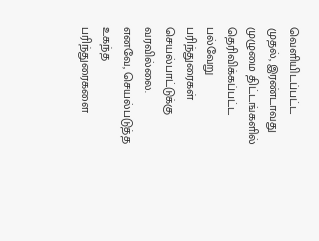வெளியிடப்பட்ட முதல், இரண்டாவது முழுமை திட்டங்களில் தெரிவிக்கப்பட்ட பல்வேறு பரிந்துரைகள் செயல்பாட்டுக்கு வரவில்லை.
எனவே, செயல்படுத்த உகந்த பரிந்துரைகளை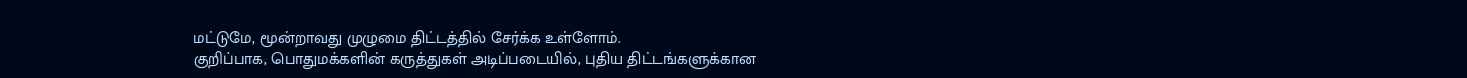மட்டுமே, மூன்றாவது முழுமை திட்டத்தில் சேர்க்க உள்ளோம்.
குறிப்பாக, பொதுமக்களின் கருத்துகள் அடிப்படையில், புதிய திட்டங்களுக்கான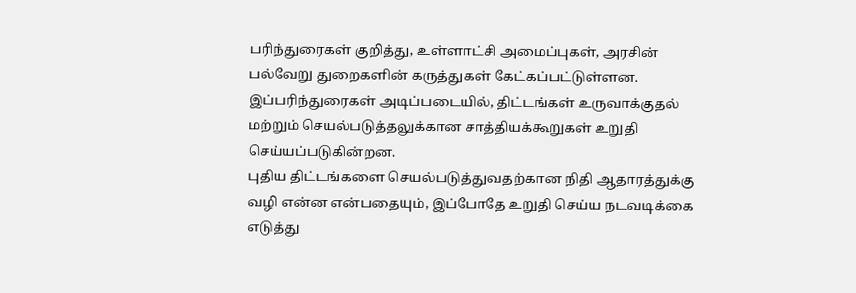பரிந்துரைகள் குறித்து, உள்ளாட்சி அமைப்புகள், அரசின் பல்வேறு துறைகளின் கருத்துகள் கேட்கப்பட்டுள்ளன.
இப்பரிந்துரைகள் அடிப்படையில், திட்டங்கள் உருவாக்குதல் மற்றும் செயல்படுத்தலுக்கான சாத்தியக்கூறுகள் உறுதி செய்யப்படுகின்றன.
புதிய திட்டங்களை செயல்படுத்துவதற்கான நிதி ஆதாரத்துக்கு வழி என்ன என்பதையும், இப்போதே உறுதி செய்ய நடவடிக்கை எடுத்து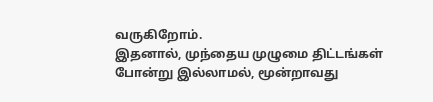வருகிறோம்.
இதனால், முந்தைய முழுமை திட்டங்கள் போன்று இல்லாமல், மூன்றாவது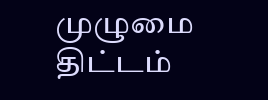முழுமை திட்டம்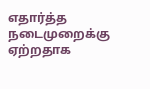எதார்த்த நடைமுறைக்கு ஏற்றதாக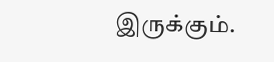இருக்கும்.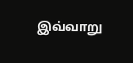இவ்வாறு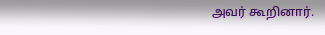அவர் கூறினார்.